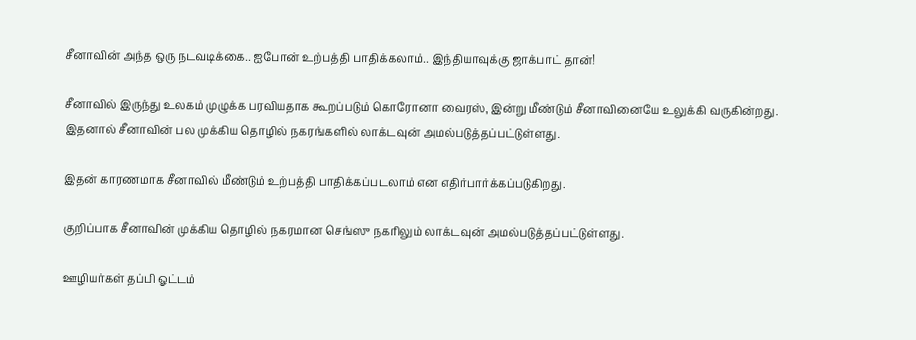சீனாவின் அந்த ஒரு நடவடிக்கை.. ஐபோன் உற்பத்தி பாதிக்கலாம்.. இந்தியாவுக்கு ஜாக்பாட் தான்!

சீனாவில் இருந்து உலகம் முழுக்க பரவியதாக கூறப்படும் கொரோனா வைரஸ், இன்று மீண்டும் சீனாவினையே உலுக்கி வருகின்றது. இதனால் சீனாவின் பல முக்கிய தொழில் நகரங்களில் லாக்டவுன் அமல்படுத்தப்பட்டுள்ளது.

இதன் காரணமாக சீனாவில் மீண்டும் உற்பத்தி பாதிக்கப்படலாம் என எதிர்பார்க்கப்படுகிறது.

குறிப்பாக சீனாவின் முக்கிய தொழில் நகரமான செங்ஸு நகரிலும் லாக்டவுன் அமல்படுத்தப்பட்டுள்ளது.

ஊழியர்கள் தப்பி ஓட்டம்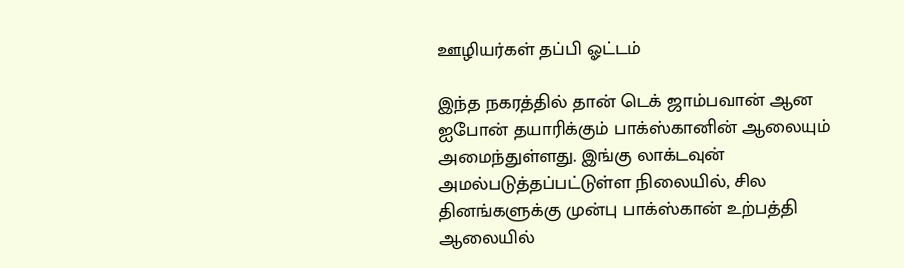ஊழியர்கள் தப்பி ஓட்டம்

இந்த நகரத்தில் தான் டெக் ஜாம்பவான் ஆன ஐபோன் தயாரிக்கும் பாக்ஸ்கானின் ஆலையும் அமைந்துள்ளது. இங்கு லாக்டவுன் அமல்படுத்தப்பட்டுள்ள நிலையில், சில தினங்களுக்கு முன்பு பாக்ஸ்கான் உற்பத்தி ஆலையில்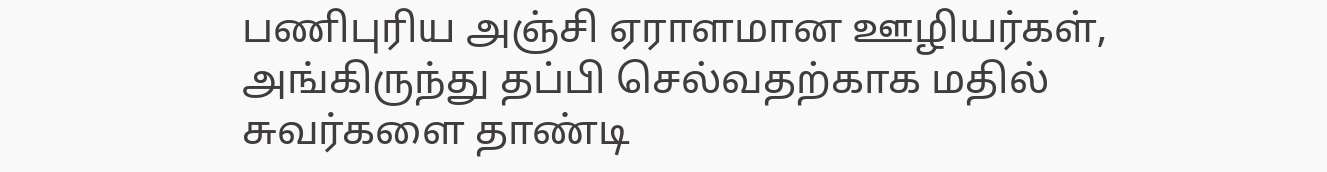பணிபுரிய அஞ்சி ஏராளமான ஊழியர்கள், அங்கிருந்து தப்பி செல்வதற்காக மதில் சுவர்களை தாண்டி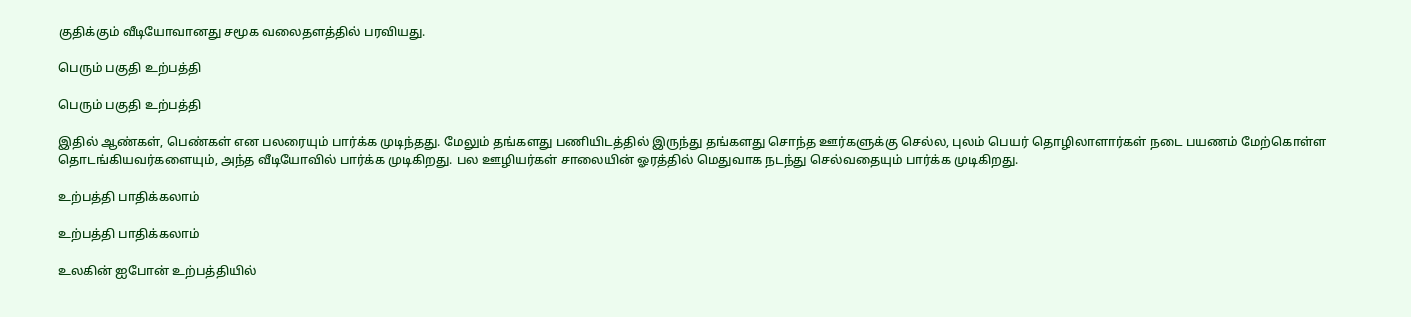குதிக்கும் வீடியோவானது சமூக வலைதளத்தில் பரவியது.

பெரும் பகுதி உற்பத்தி

பெரும் பகுதி உற்பத்தி

இதில் ஆண்கள், பெண்கள் என பலரையும் பார்க்க முடிந்தது. மேலும் தங்களது பணியிடத்தில் இருந்து தங்களது சொந்த ஊர்களுக்கு செல்ல, புலம் பெயர் தொழிலாளார்கள் நடை பயணம் மேற்கொள்ள தொடங்கியவர்களையும், அந்த வீடியோவில் பார்க்க முடிகிறது. பல ஊழியர்கள் சாலையின் ஓரத்தில் மெதுவாக நடந்து செல்வதையும் பார்க்க முடிகிறது.

உற்பத்தி பாதிக்கலாம்

உற்பத்தி பாதிக்கலாம்

உலகின் ஐபோன் உற்பத்தியில்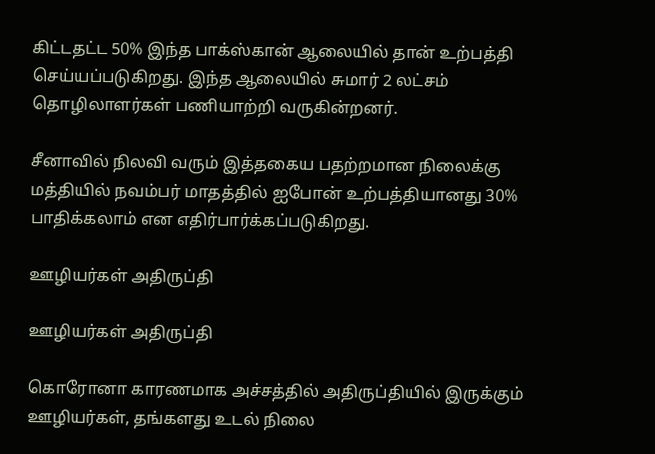கிட்டதட்ட 50% இந்த பாக்ஸ்கான் ஆலையில் தான் உற்பத்தி செய்யப்படுகிறது. இந்த ஆலையில் சுமார் 2 லட்சம் தொழிலாளர்கள் பணியாற்றி வருகின்றனர்.

சீனாவில் நிலவி வரும் இத்தகைய பதற்றமான நிலைக்கு மத்தியில் நவம்பர் மாதத்தில் ஐபோன் உற்பத்தியானது 30% பாதிக்கலாம் என எதிர்பார்க்கப்படுகிறது.

ஊழியர்கள் அதிருப்தி

ஊழியர்கள் அதிருப்தி

கொரோனா காரணமாக அச்சத்தில் அதிருப்தியில் இருக்கும் ஊழியர்கள், தங்களது உடல் நிலை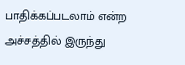பாதிக்கப்படலாம் என்ற அச்சத்தில் இருந்து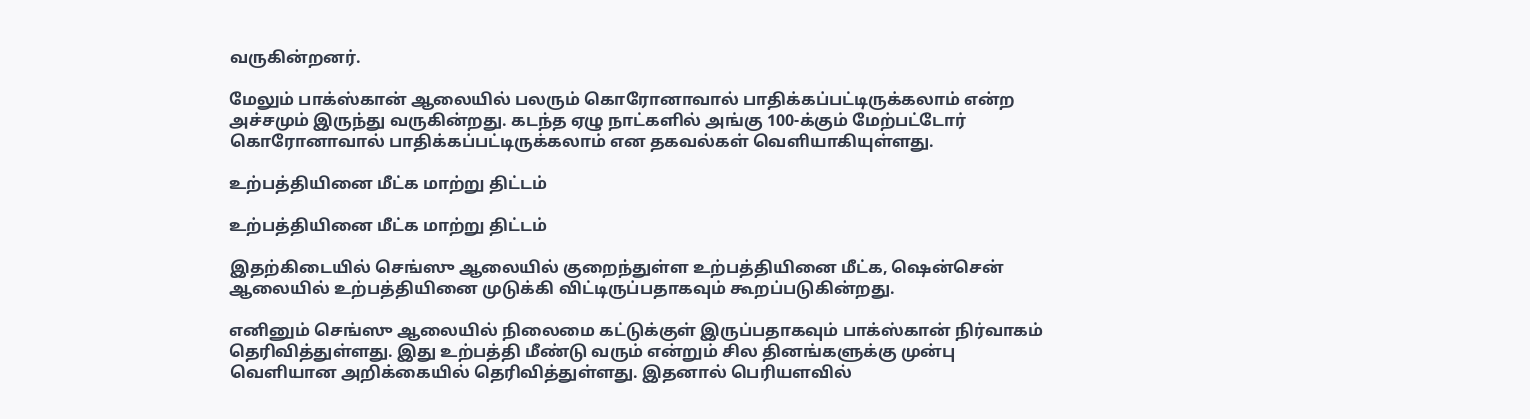வருகின்றனர்.

மேலும் பாக்ஸ்கான் ஆலையில் பலரும் கொரோனாவால் பாதிக்கப்பட்டிருக்கலாம் என்ற அச்சமும் இருந்து வருகின்றது. கடந்த ஏழு நாட்களில் அங்கு 100-க்கும் மேற்பட்டோர் கொரோனாவால் பாதிக்கப்பட்டிருக்கலாம் என தகவல்கள் வெளியாகியுள்ளது.

உற்பத்தியினை மீட்க மாற்று திட்டம்

உற்பத்தியினை மீட்க மாற்று திட்டம்

இதற்கிடையில் செங்ஸு ஆலையில் குறைந்துள்ள உற்பத்தியினை மீட்க, ஷென்சென் ஆலையில் உற்பத்தியினை முடுக்கி விட்டிருப்பதாகவும் கூறப்படுகின்றது.

எனினும் செங்ஸு ஆலையில் நிலைமை கட்டுக்குள் இருப்பதாகவும் பாக்ஸ்கான் நிர்வாகம் தெரிவித்துள்ளது. இது உற்பத்தி மீண்டு வரும் என்றும் சில தினங்களுக்கு முன்பு வெளியான அறிக்கையில் தெரிவித்துள்ளது. இதனால் பெரியளவில்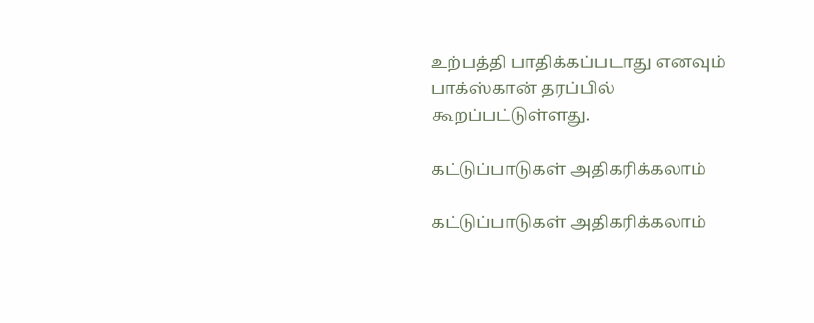உற்பத்தி பாதிக்கப்படாது எனவும் பாக்ஸ்கான் தரப்பில் கூறப்பட்டுள்ளது.

கட்டுப்பாடுகள் அதிகரிக்கலாம்

கட்டுப்பாடுகள் அதிகரிக்கலாம்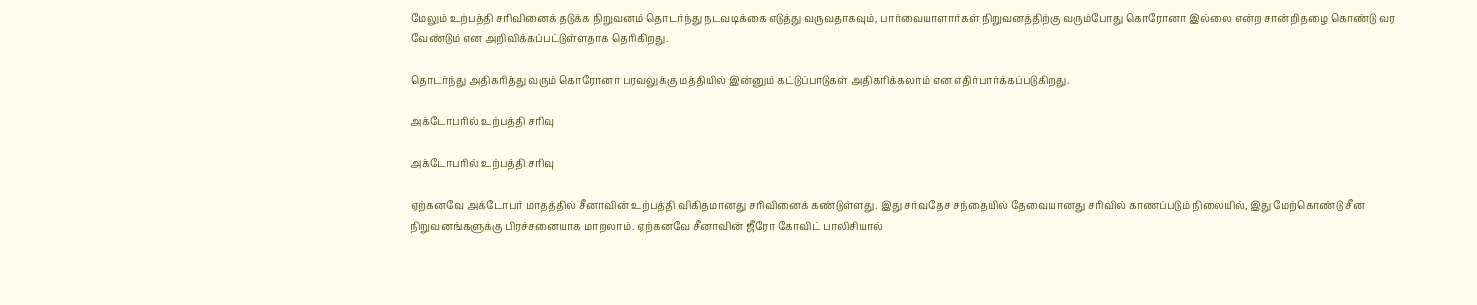மேலும் உற்பத்தி சரிவினைக் தடுக்க நிறுவனம் தொடர்ந்து நடவடிக்கை எடுத்து வருவதாகவும், பார்வையாளார்கள் நிறுவனத்திற்கு வரும்போது கொரோனா இல்லை என்ற சான்றிதழை கொண்டு வர வேண்டும் என அறிவிக்கப்பட்டுள்ளதாக தெரிகிறது.

தொடர்ந்து அதிகரித்து வரும் கொரோனா பரவலுக்கு மத்தியில் இன்னும் கட்டுப்பாடுகள் அதிகரிக்கலாம் என எதிர்பார்க்கப்படுகிறது.

அக்டோபரில் உற்பத்தி சரிவு

அக்டோபரில் உற்பத்தி சரிவு

ஏற்கனவே அக்டோபர் மாதத்தில் சீனாவின் உற்பத்தி விகிதமானது சரிவினைக் கண்டுள்ளது. இது சர்வதேச சந்தையில் தேவையானது சரிவில் காணப்படும் நிலையில், இது மேற்கொண்டு சீன நிறுவனங்களுக்கு பிரச்சனையாக மாறலாம். ஏற்கனவே சீனாவின் ஜீரோ கோவிட் பாலிசியால்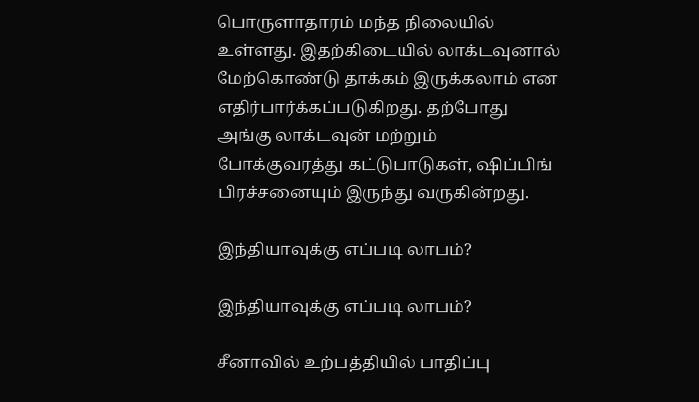பொருளாதாரம் மந்த நிலையில் உள்ளது. இதற்கிடையில் லாக்டவுனால் மேற்கொண்டு தாக்கம் இருக்கலாம் என எதிர்பார்க்கப்படுகிறது. தற்போது அங்கு லாக்டவுன் மற்றும் போக்குவரத்து கட்டுபாடுகள், ஷிப்பிங் பிரச்சனையும் இருந்து வருகின்றது.

இந்தியாவுக்கு எப்படி லாபம்?

இந்தியாவுக்கு எப்படி லாபம்?

சீனாவில் உற்பத்தியில் பாதிப்பு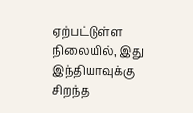ஏற்பட்டுள்ள நிலையில், இது இந்தியாவுக்கு சிறந்த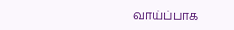வாய்ப்பாக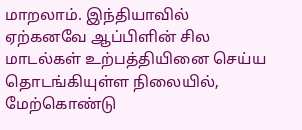மாறலாம். இந்தியாவில் ஏற்கனவே ஆப்பிளின் சில மாடல்கள் உற்பத்தியினை செய்ய தொடங்கியுள்ள நிலையில், மேற்கொண்டு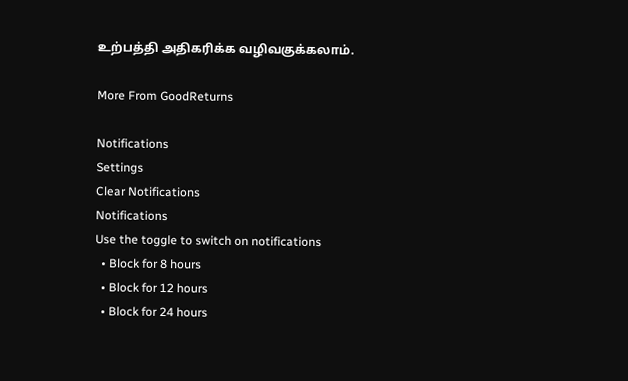உற்பத்தி அதிகரிக்க வழிவகுக்கலாம்.

More From GoodReturns

Notifications
Settings
Clear Notifications
Notifications
Use the toggle to switch on notifications
  • Block for 8 hours
  • Block for 12 hours
  • Block for 24 hours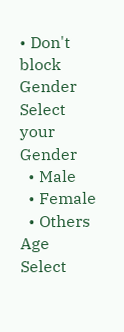• Don't block
Gender
Select your Gender
  • Male
  • Female
  • Others
Age
Select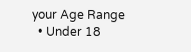your Age Range
  • Under 18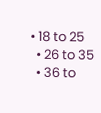• 18 to 25
  • 26 to 35
  • 36 to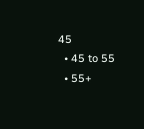45
  • 45 to 55
  • 55+